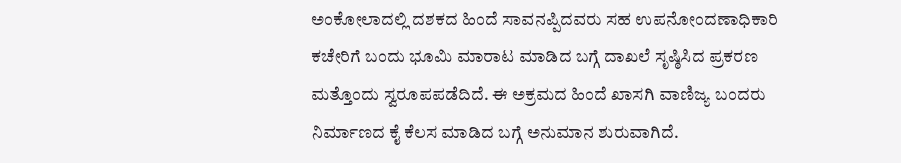ಅಂಕೋಲಾದಲ್ಲಿ ದಶಕದ ಹಿಂದೆ ಸಾವನಪ್ಪಿದವರು ಸಹ ಉಪನೋಂದಣಾಧಿಕಾರಿ ಕಚೇರಿಗೆ ಬಂದು ಭೂಮಿ ಮಾರಾಟ ಮಾಡಿದ ಬಗ್ಗೆ ದಾಖಲೆ ಸೃಷ್ಠಿಸಿದ ಪ್ರಕರಣ ಮತ್ತೊಂದು ಸ್ವರೂಪಪಡೆದಿದೆ. ಈ ಅಕ್ರಮದ ಹಿಂದೆ ಖಾಸಗಿ ವಾಣಿಜ್ಯ ಬಂದರು ನಿರ್ಮಾಣದ ಕೈ ಕೆಲಸ ಮಾಡಿದ ಬಗ್ಗೆ ಅನುಮಾನ ಶುರುವಾಗಿದೆ.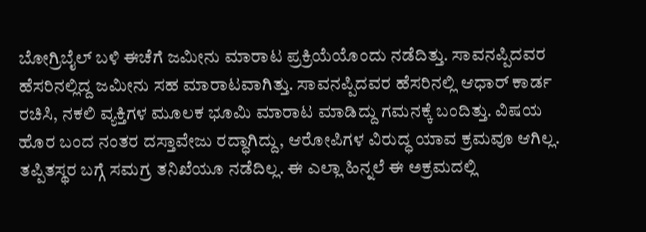ಬೋಗ್ರಿಬೈಲ್ ಬಳಿ ಈಚೆಗೆ ಜಮೀನು ಮಾರಾಟ ಪ್ರಕ್ರಿಯೆಯೊಂದು ನಡೆದಿತ್ತು. ಸಾವನಪ್ಪಿದವರ ಹೆಸರಿನಲ್ಲಿದ್ದ ಜಮೀನು ಸಹ ಮಾರಾಟವಾಗಿತ್ತು. ಸಾವನಪ್ಪಿದವರ ಹೆಸರಿನಲ್ಲಿ ಆಧಾರ್ ಕಾರ್ಡ ರಚಿಸಿ, ನಕಲಿ ವ್ಯಕ್ತಿಗಳ ಮೂಲಕ ಭೂಮಿ ಮಾರಾಟ ಮಾಡಿದ್ದು ಗಮನಕ್ಕೆ ಬಂದಿತ್ತು. ವಿಷಯ ಹೊರ ಬಂದ ನಂತರ ದಸ್ತಾವೇಜು ರದ್ಧಾಗಿದ್ದು, ಆರೋಪಿಗಳ ವಿರುದ್ಧ ಯಾವ ಕ್ರಮವೂ ಆಗಿಲ್ಲ. ತಪ್ಪಿತಸ್ಥರ ಬಗ್ಗೆ ಸಮಗ್ರ ತನಿಖೆಯೂ ನಡೆದಿಲ್ಲ. ಈ ಎಲ್ಲಾ ಹಿನ್ನಲೆ ಈ ಅಕ್ರಮದಲ್ಲಿ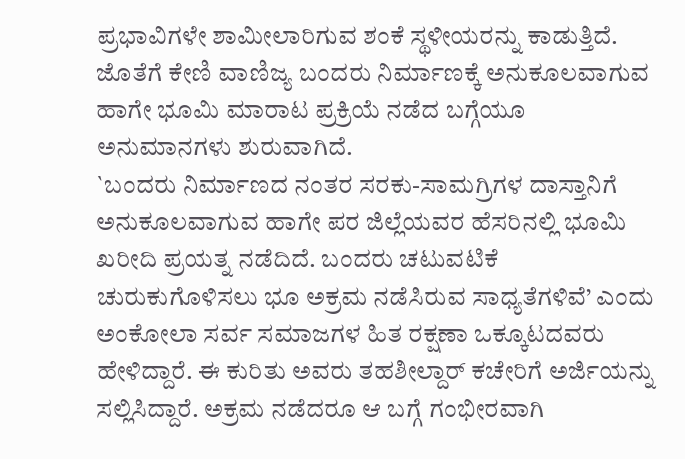ಪ್ರಭಾವಿಗಳೇ ಶಾಮೀಲಾರಿಗುವ ಶಂಕೆ ಸ್ಥಳೀಯರನ್ನು ಕಾಡುತ್ತಿದೆ. ಜೊತೆಗೆ ಕೇಣಿ ವಾಣಿಜ್ಯ ಬಂದರು ನಿರ್ಮಾಣಕ್ಕೆ ಅನುಕೂಲವಾಗುವ ಹಾಗೇ ಭೂಮಿ ಮಾರಾಟ ಪ್ರಕ್ರಿಯೆ ನಡೆದ ಬಗ್ಗೆಯೂ ಅನುಮಾನಗಳು ಶುರುವಾಗಿದೆ.
`ಬಂದರು ನಿರ್ಮಾಣದ ನಂತರ ಸರಕು-ಸಾಮಗ್ರಿಗಳ ದಾಸ್ತಾನಿಗೆ ಅನುಕೂಲವಾಗುವ ಹಾಗೇ ಪರ ಜಿಲ್ಲೆಯವರ ಹೆಸರಿನಲ್ಲಿ ಭೂಮಿ ಖರೀದಿ ಪ್ರಯತ್ನ ನಡೆದಿದೆ. ಬಂದರು ಚಟುವಟಿಕೆ ಚುರುಕುಗೊಳಿಸಲು ಭೂ ಅಕ್ರಮ ನಡೆಸಿರುವ ಸಾಧ್ಯತೆಗಳಿವೆ’ ಎಂದು ಅಂಕೋಲಾ ಸರ್ವ ಸಮಾಜಗಳ ಹಿತ ರಕ್ಷಣಾ ಒಕ್ಕೂಟದವರು ಹೇಳಿದ್ದಾರೆ. ಈ ಕುರಿತು ಅವರು ತಹಶೀಲ್ದಾರ್ ಕಚೇರಿಗೆ ಅರ್ಜಿಯನ್ನು ಸಲ್ಲಿಸಿದ್ದಾರೆ. ಅಕ್ರಮ ನಡೆದರೂ ಆ ಬಗ್ಗೆ ಗಂಭೀರವಾಗಿ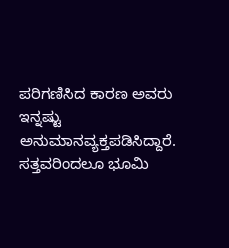ಪರಿಗಣಿಸಿದ ಕಾರಣ ಅವರು ಇನ್ನಷ್ಟು ಅನುಮಾನವ್ಯಕ್ತಪಡಿಸಿದ್ದಾರೆ.
ಸತ್ತವರಿಂದಲೂ ಭೂಮಿ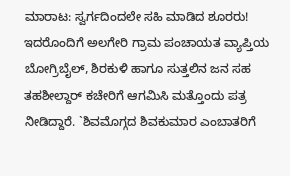ಮಾರಾಟ: ಸ್ವರ್ಗದಿಂದಲೇ ಸಹಿ ಮಾಡಿದ ಶೂರರು!
ಇದರೊಂದಿಗೆ ಅಲಗೇರಿ ಗ್ರಾಮ ಪಂಚಾಯತ ವ್ಯಾಪ್ತಿಯ ಬೋಗ್ರಿಬೈಲ್, ಶಿರಕುಳಿ ಹಾಗೂ ಸುತ್ತಲಿನ ಜನ ಸಹ ತಹಶೀಲ್ದಾರ್ ಕಚೇರಿಗೆ ಆಗಮಿಸಿ ಮತ್ತೊಂದು ಪತ್ರ ನೀಡಿದ್ದಾರೆ. `ಶಿವಮೊಗ್ಗದ ಶಿವಕುಮಾರ ಎಂಬಾತರಿಗೆ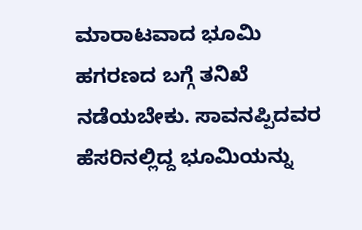ಮಾರಾಟವಾದ ಭೂಮಿ ಹಗರಣದ ಬಗ್ಗೆ ತನಿಖೆ ನಡೆಯಬೇಕು. ಸಾವನಪ್ಪಿದವರ ಹೆಸರಿನಲ್ಲಿದ್ದ ಭೂಮಿಯನ್ನು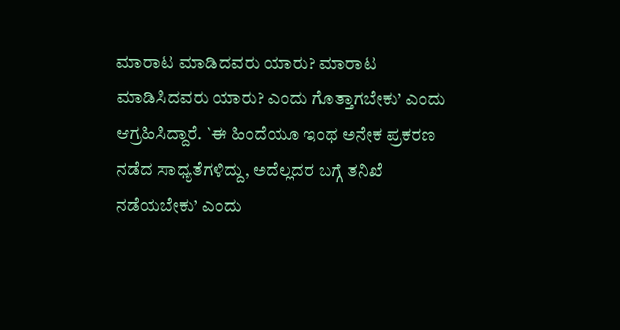ಮಾರಾಟ ಮಾಡಿದವರು ಯಾರು? ಮಾರಾಟ ಮಾಡಿಸಿದವರು ಯಾರು? ಎಂದು ಗೊತ್ತಾಗಬೇಕು’ ಎಂದು ಆಗ್ರಹಿಸಿದ್ದಾರೆ. `ಈ ಹಿಂದೆಯೂ ಇಂಥ ಅನೇಕ ಪ್ರಕರಣ ನಡೆದ ಸಾಧ್ಯತೆಗಳಿದ್ದು, ಅದೆಲ್ಲದರ ಬಗ್ಗೆ ತನಿಖೆ ನಡೆಯಬೇಕು’ ಎಂದು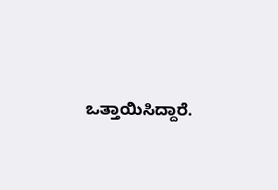ಒತ್ತಾಯಿಸಿದ್ದಾರೆ.